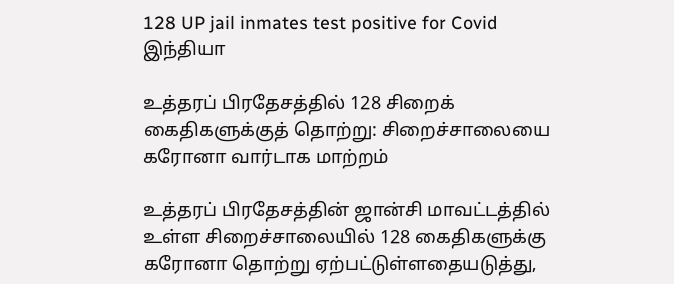128 UP jail inmates test positive for Covid
இந்தியா

உத்தரப் பிரதேசத்தில் 128 சிறைக் கைதிகளுக்குத் தொற்று: சிறைச்சாலையை கரோனா வார்டாக மாற்றம்

உத்தரப் பிரதேசத்தின் ஜான்சி மாவட்டத்தில் உள்ள சிறைச்சாலையில் 128 கைதிகளுக்கு கரோனா தொற்று ஏற்பட்டுள்ளதையடுத்து,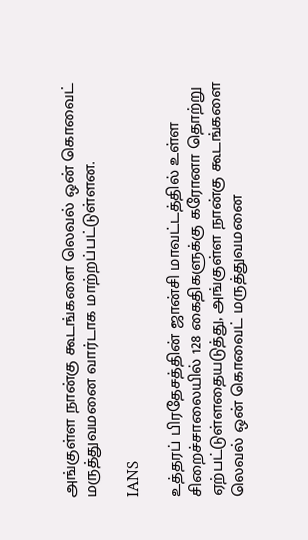அங்குள்ள நான்கு கூடங்களை லெவல் ஒன் கொவைட் மருத்துவமனை வார்டாக மாற்றப்பட்டுள்ளன.

IANS

உத்தரப் பிரதேசத்தின் ஜான்சி மாவட்டத்தில் உள்ள சிறைச்சாலையில் 128 கைதிகளுக்கு கரோனா தொற்று ஏற்பட்டுள்ளதையடுத்து, அங்குள்ள நான்கு கூடங்களை லெவல் ஒன் கொவைட் மருத்துவமனை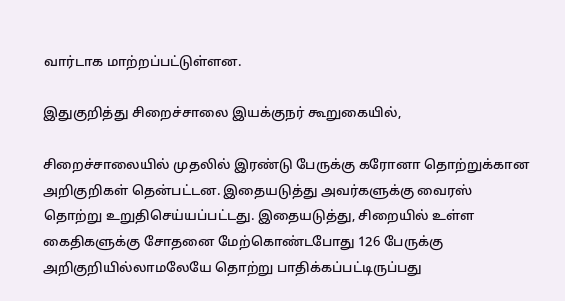வார்டாக மாற்றப்பட்டுள்ளன.

இதுகுறித்து சிறைச்சாலை இயக்குநர் கூறுகையில்,

சிறைச்சாலையில் முதலில் இரண்டு பேருக்கு கரோனா தொற்றுக்கான அறிகுறிகள் தென்பட்டன. இதையடுத்து அவர்களுக்கு வைரஸ் தொற்று உறுதிசெய்யப்பட்டது. இதையடுத்து, சிறையில் உள்ள கைதிகளுக்கு சோதனை மேற்கொண்டபோது 126 பேருக்கு அறிகுறியில்லாமலேயே தொற்று பாதிக்கப்பட்டிருப்பது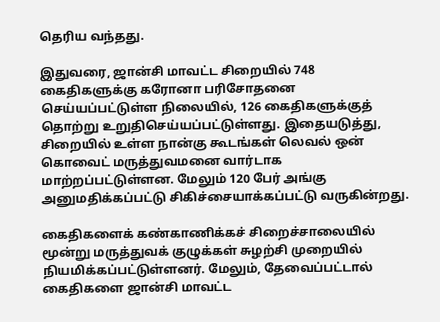தெரிய வந்தது.

இதுவரை, ஜான்சி மாவட்ட சிறையில் 748 கைதிகளுக்கு கரோனா பரிசோதனை செய்யப்பட்டுள்ள நிலையில், 126 கைதிகளுக்குத் தொற்று உறுதிசெய்யப்பட்டுள்ளது. இதையடுத்து, சிறையில் உள்ள நான்கு கூடங்கள் லெவல் ஒன் கொவைட் மருத்துவமனை வார்டாக மாற்றப்பட்டுள்ளன. மேலும் 120 பேர் அங்கு அனுமதிக்கப்பட்டு சிகிச்சையாக்கப்பட்டு வருகின்றது.

கைதிகளைக் கண்காணிக்கச் சிறைச்சாலையில் மூன்று மருத்துவக் குழுக்கள் சுழற்சி முறையில் நியமிக்கப்பட்டுள்ளனர். மேலும், தேவைப்பட்டால் கைதிகளை ஜான்சி மாவட்ட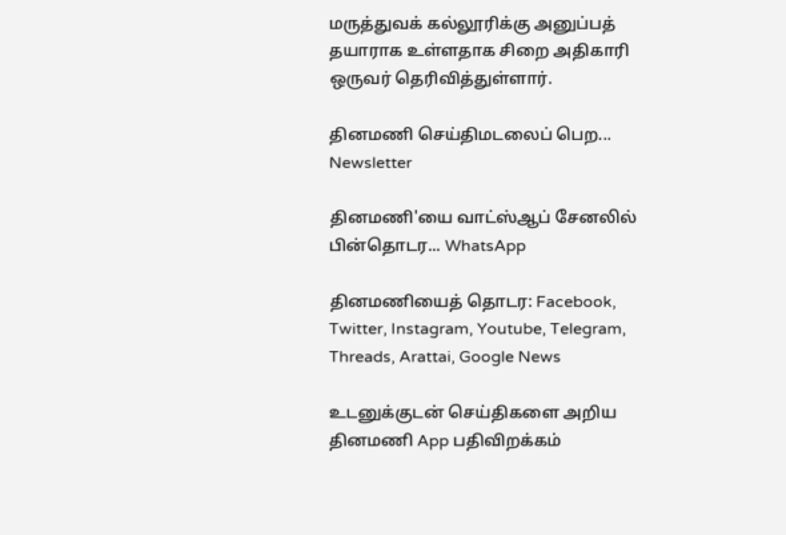மருத்துவக் கல்லூரிக்கு அனுப்பத் தயாராக உள்ளதாக சிறை அதிகாரி ஒருவர் தெரிவித்துள்ளார்.

தினமணி செய்திமடலைப் பெற... Newsletter

தினமணி'யை வாட்ஸ்ஆப் சேனலில் பின்தொடர... WhatsApp

தினமணியைத் தொடர: Facebook, Twitter, Instagram, Youtube, Telegram, Threads, Arattai, Google News

உடனுக்குடன் செய்திகளை அறிய தினமணி App பதிவிறக்கம்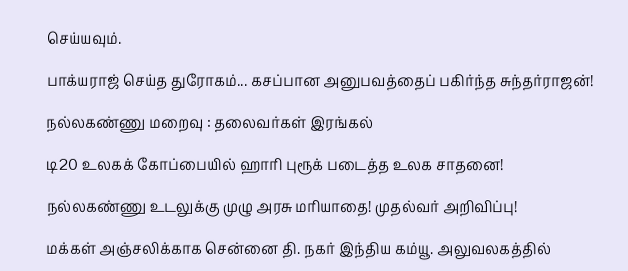செய்யவும்.

பாக்யராஜ் செய்த துரோகம்... கசப்பான அனுபவத்தைப் பகிர்ந்த சுந்தர்ராஜன்!

நல்லகண்ணு மறைவு : தலைவர்கள் இரங்கல்

டி20 உலகக் கோப்பையில் ஹாரி புரூக் படைத்த உலக சாதனை!

நல்லகண்ணு உடலுக்கு முழு அரசு மரியாதை! முதல்வர் அறிவிப்பு!

மக்கள் அஞ்சலிக்காக சென்னை தி. நகர் இந்திய கம்யூ. அலுவலகத்தில்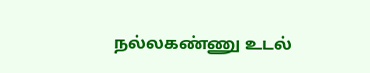நல்லகண்ணு உடல்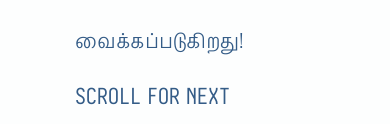வைக்கப்படுகிறது!

SCROLL FOR NEXT